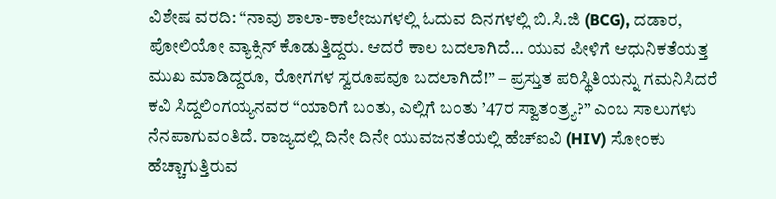ವಿಶೇಷ ವರದಿ: “ನಾವು ಶಾಲಾ-ಕಾಲೇಜುಗಳಲ್ಲಿ ಓದುವ ದಿನಗಳಲ್ಲಿ ಬಿ.ಸಿ.ಜಿ (BCG), ದಡಾರ, ಪೋಲಿಯೋ ವ್ಯಾಕ್ಸಿನ್ ಕೊಡುತ್ತಿದ್ದರು. ಆದರೆ ಕಾಲ ಬದಲಾಗಿದೆ… ಯುವ ಪೀಳಿಗೆ ಆಧುನಿಕತೆಯತ್ತ ಮುಖ ಮಾಡಿದ್ದರೂ, ರೋಗಗಳ ಸ್ವರೂಪವೂ ಬದಲಾಗಿದೆ!” – ಪ್ರಸ್ತುತ ಪರಿಸ್ಥಿತಿಯನ್ನು ಗಮನಿಸಿದರೆ ಕವಿ ಸಿದ್ದಲಿಂಗಯ್ಯನವರ “ಯಾರಿಗೆ ಬಂತು, ಎಲ್ಲಿಗೆ ಬಂತು ’47ರ ಸ್ವಾತಂತ್ರ್ಯ?” ಎಂಬ ಸಾಲುಗಳು ನೆನಪಾಗುವಂತಿದೆ. ರಾಜ್ಯದಲ್ಲಿ ದಿನೇ ದಿನೇ ಯುವಜನತೆಯಲ್ಲಿ ಹೆಚ್ಐವಿ (HIV) ಸೋಂಕು ಹೆಚ್ಚಾಗುತ್ತಿರುವ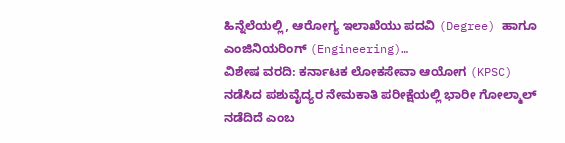ಹಿನ್ನೆಲೆಯಲ್ಲಿ, ಆರೋಗ್ಯ ಇಲಾಖೆಯು ಪದವಿ (Degree) ಹಾಗೂ ಎಂಜಿನಿಯರಿಂಗ್ (Engineering)…
ವಿಶೇಷ ವರದಿ: ಕರ್ನಾಟಕ ಲೋಕಸೇವಾ ಆಯೋಗ (KPSC) ನಡೆಸಿದ ಪಶುವೈದ್ಯರ ನೇಮಕಾತಿ ಪರೀಕ್ಷೆಯಲ್ಲಿ ಭಾರೀ ಗೋಲ್ಮಾಲ್ ನಡೆದಿದೆ ಎಂಬ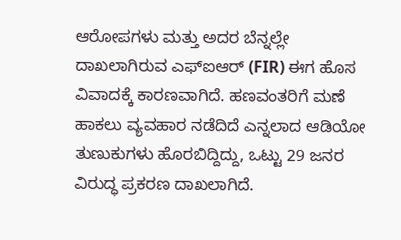ಆರೋಪಗಳು ಮತ್ತು ಅದರ ಬೆನ್ನಲ್ಲೇ ದಾಖಲಾಗಿರುವ ಎಫ್ಐಆರ್ (FIR) ಈಗ ಹೊಸ ವಿವಾದಕ್ಕೆ ಕಾರಣವಾಗಿದೆ. ಹಣವಂತರಿಗೆ ಮಣೆ ಹಾಕಲು ವ್ಯವಹಾರ ನಡೆದಿದೆ ಎನ್ನಲಾದ ಆಡಿಯೋ ತುಣುಕುಗಳು ಹೊರಬಿದ್ದಿದ್ದು, ಒಟ್ಟು 29 ಜನರ ವಿರುದ್ಧ ಪ್ರಕರಣ ದಾಖಲಾಗಿದೆ.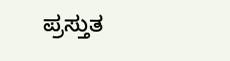ಪ್ರಸ್ತುತ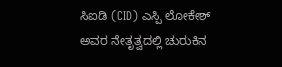ಸಿಐಡಿ (CID) ಎಸ್ಪಿ ಲೋಕೇಶ್ ಅವರ ನೇತೃತ್ವದಲ್ಲಿ ಚುರುಕಿನ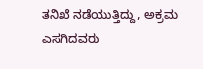ತನಿಖೆ ನಡೆಯುತ್ತಿದ್ದು, ಅಕ್ರಮ ಎಸಗಿದವರು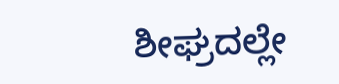ಶೀಘ್ರದಲ್ಲೇ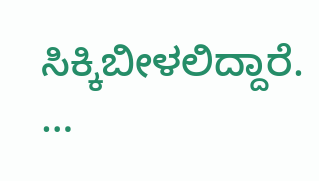ಸಿಕ್ಕಿಬೀಳಲಿದ್ದಾರೆ. …